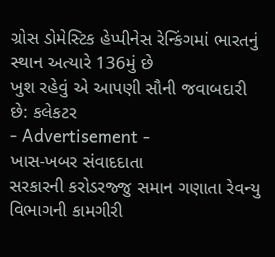ગ્રોસ ડોમેસ્ટિક હેપ્પીનેસ રેન્કિંગમાં ભારતનું સ્થાન અત્યારે 136મું છે
ખુશ રહેવું એ આપણી સૌની જવાબદારી છે: કલેકટર
- Advertisement -
ખાસ-ખબર સંવાદદાતા
સરકારની કરોડરજ્જુ સમાન ગણાતા રેવન્યુ વિભાગની કામગીરી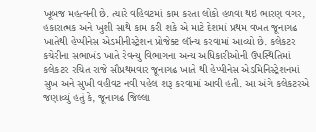ખૂબજ મહત્વની છે. ત્યારે વહિવટમાં કામ કરતા લોકો હળવા થઇ ભારણ વગર, હકારાત્મક અને ખુશી સાથે કામ કરી શકે એ માટે દેશમાં પ્રથમ વખત જૂનાગઢ ખાતેથી હેપ્પીનેસ એડમીનીસ્ટ્રેશન પ્રોજેક્ટ લૉન્ચ કરવામાં આવ્યો છે. કલેકટર કચેરીના સભાખંડ ખાતે રેવન્યુ વિભાગના અન્ય અધિકારીઓની ઉપસ્થિતિમાં કલેકટર રચિત રાજે સૌપ્રથમવાર જૂનાગઢ ખાતે થી હેપ્પીનેસ એડમિનિસ્ટ્રેશનમાં સુખ અને સુખી વહીવટ નવી પહેલ શરૂ કરવામાં આવી હતી. આ અંગે કલેકટરએ જણાવ્યું હતું કે, જૂનાગઢ જિલ્લા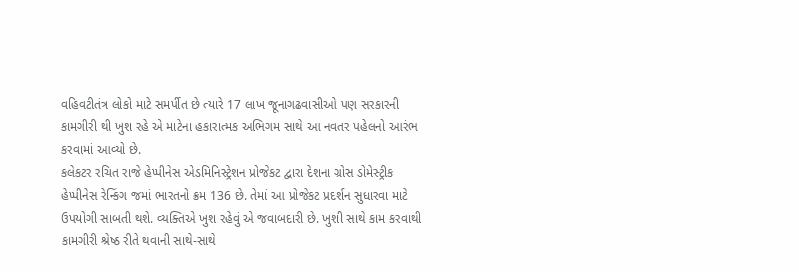વહિવટીતંત્ર લોકો માટે સમર્પીત છે ત્યારે 17 લાખ જૂનાગઢવાસીઓ પણ સરકારની કામગીરી થી ખુશ રહે એ માટેના હકારાત્મક અભિગમ સાથે આ નવતર પહેલનો આરંભ કરવામાં આવ્યો છે.
કલેકટર રચિત રાજે હેપ્પીનેસ એડમિનિસ્ટ્રેશન પ્રોજેકટ દ્વારા દેશના ગ્રોસ ડોમેસ્ટ્રીક હેપ્પીનેસ રેન્કિંગ જમાં ભારતનો ક્રમ 136 છે. તેમાં આ પ્રોજેકટ પ્રદર્શન સુધારવા માટે ઉપયોગી સાબતી થશે. વ્યક્તિએ ખુશ રહેવું એ જવાબદારી છે. ખુશી સાથે કામ કરવાથી કામગીરી શ્રેષ્ઠ રીતે થવાની સાથે-સાથે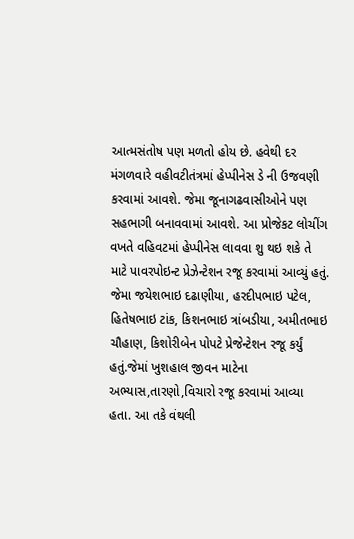આત્મસંતોષ પણ મળતો હોય છે. હવેથી દર મંગળવારે વહીવટીતંત્રમાં હેપ્પીનેસ ડે ની ઉજવણી કરવામાં આવશે. જેમા જૂનાગઢવાસીઓને પણ સહભાગી બનાવવામાં આવશે. આ પ્રોજેકટ લોચીંગ વખતે વહિવટમાં હેપ્પીનેસ લાવવા શુ થઇ શકે તે માટે પાવરપોઇન્ટ પ્રેઝેન્ટેશન રજૂ કરવામાં આવ્યું હતું. જેમા જયેશભાઇ દઢાણીયા, હરદીપભાઇ પટેલ, હિતેષભાઇ ટાંક, કિશનભાઇ ત્રાંબડીયા, અમીતભાઇ ચૌહાણ, કિશોરીબેન પોપટે પ્રેજેન્ટેશન રજૂ કર્યું હતું.જેમાં ખુશહાલ જીવન માટેના અભ્યાસ,તારણો,વિચારો રજૂ કરવામાં આવ્યા હતા. આ તકે વંથલી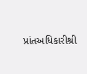પ્રાંતઅધિકારીશ્રી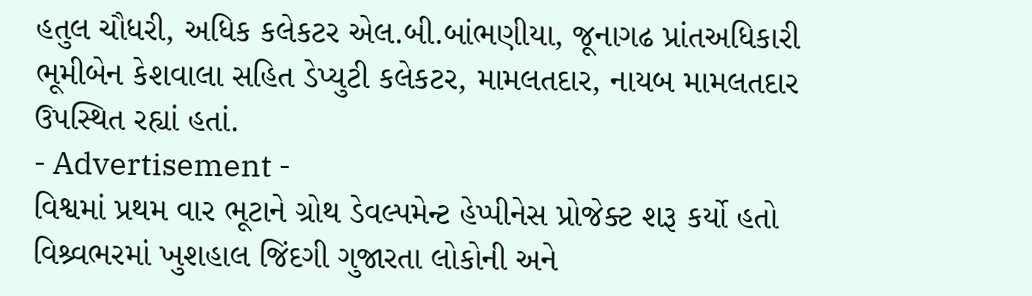હતુલ ચૌધરી, અધિક કલેકટર એલ.બી.બાંભણીયા, જૂનાગઢ પ્રાંતઅધિકારી ભૂમીબેન કેશવાલા સહિત ડેપ્યુટી કલેકટર, મામલતદાર, નાયબ મામલતદાર ઉપસ્થિત રહ્યાં હતાં.
- Advertisement -
વિશ્વમાં પ્રથમ વાર ભૂટાને ગ્રોથ ડેવલ્પમેન્ટ હેપ્પીનેસ પ્રોજેક્ટ શરૂ કર્યો હતો
વિશ્ર્વભરમાં ખુશહાલ જિંદગી ગુજારતા લોકોની અને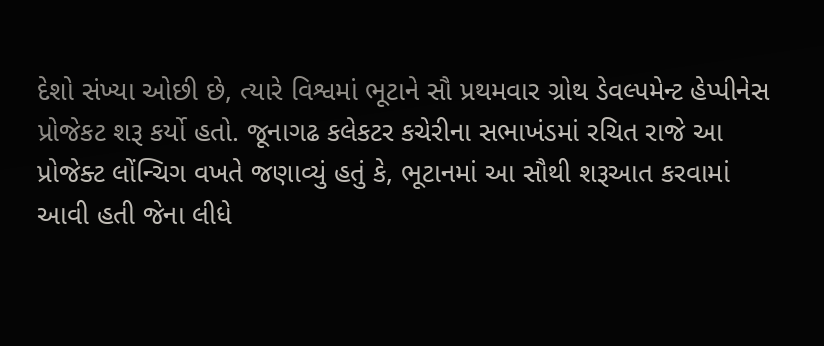દેશો સંખ્યા ઓછી છે, ત્યારે વિશ્વમાં ભૂટાને સૌ પ્રથમવાર ગ્રોથ ડેવલ્પમેન્ટ હેપ્પીનેસ પ્રોજેકટ શરૂ કર્યો હતો. જૂનાગઢ કલેકટર કચેરીના સભાખંડમાં રચિત રાજે આ પ્રોજેક્ટ લોંન્ચિગ વખતે જણાવ્યું હતું કે, ભૂટાનમાં આ સૌથી શરૂઆત કરવામાં આવી હતી જેના લીધે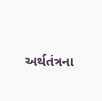અર્થતંત્રના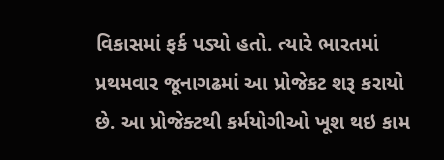વિકાસમાં ફર્ક પડ્યો હતો. ત્યારે ભારતમાં પ્રથમવાર જૂનાગઢમાં આ પ્રોજેકટ શરૂ કરાયો છે. આ પ્રોજેક્ટથી કર્મયોગીઓ ખૂશ થઇ કામ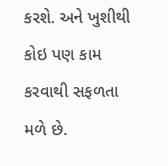કરશે. અને ખુશીથી કોઇ પણ કામ કરવાથી સફળતા મળે છે.